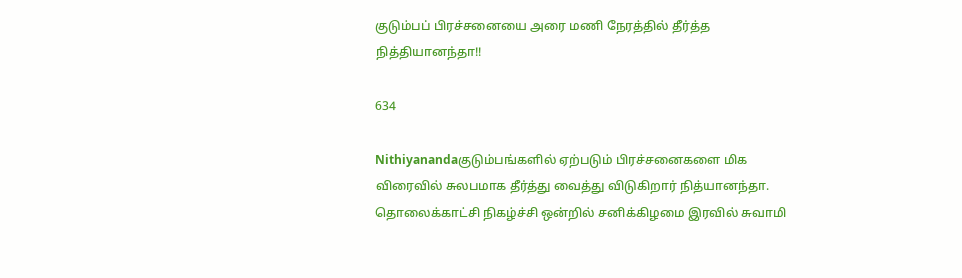குடும்பப் பிரச்சனையை அரை மணி நேரத்தில் தீர்த்த நித்தியானந்தா!!

634

Nithiyanandaகுடும்பங்களில் ஏற்படும் பிரச்சனைகளை மிக விரைவில் சுலபமாக தீர்த்து வைத்து விடுகிறார் நித்யானந்தா. தொலைக்காட்சி நிகழ்ச்சி ஒன்றில் சனிக்கிழமை இரவில் சுவாமி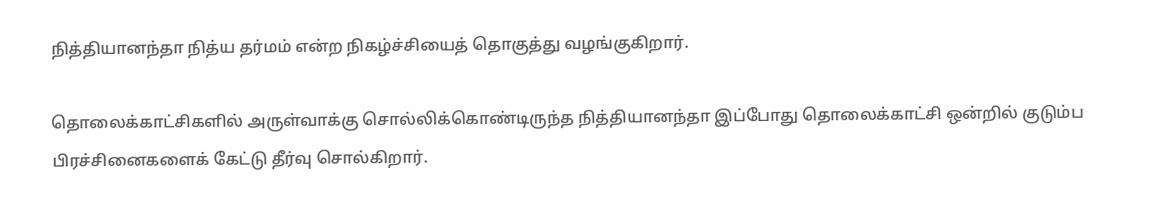நித்தியானந்தா நித்ய தர்மம் என்ற நிகழ்ச்சியைத் தொகுத்து வழங்குகிறார்.

தொலைக்காட்சிகளில் அருள்வாக்கு சொல்லிக்கொண்டிருந்த நித்தியானந்தா இப்போது தொலைக்காட்சி ஒன்றில் குடும்ப பிரச்சினைகளைக் கேட்டு தீர்வு சொல்கிறார்.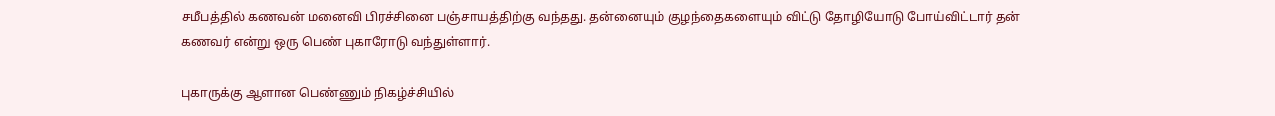சமீபத்தில் கணவன் மனைவி பிரச்சினை பஞ்சாயத்திற்கு வந்தது. தன்னையும் குழந்தைகளையும் விட்டு தோழியோடு போய்விட்டார் தன் கணவர் என்று ஒரு பெண் புகாரோடு வந்துள்ளார்.

புகாருக்கு ஆளான பெண்ணும் நிகழ்ச்சியில்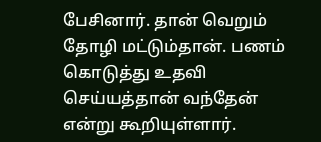பேசினார். தான் வெறும் தோழி மட்டும்தான். பணம் கொடுத்து உதவி செய்யத்தான் வந்தேன் என்று கூறியுள்ளார்.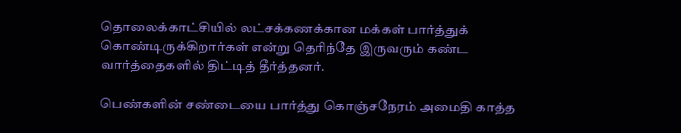தொலைக்காட்சியில் லட்சக்கணக்கான மக்கள் பார்த்துக் கொண்டிருக்கிறார்கள் என்று தெரிந்தே இருவரும் கண்ட வார்த்தைகளில் திட்டித் தீர்த்தனர்.

பெண்களின் சண்டையை பார்த்து கொஞ்சநேரம் அமைதி காத்த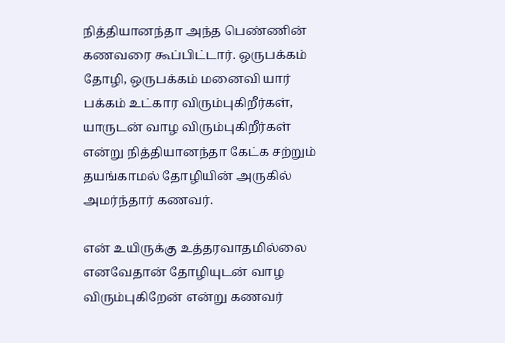நித்தியானந்தா அந்த பெண்ணின் கணவரை கூப்பிட்டார். ஒருபக்கம் தோழி, ஒருபக்கம் மனைவி யார் பக்கம் உட்கார விரும்புகிறீர்கள், யாருடன் வாழ விரும்புகிறீர்கள் என்று நித்தியானந்தா கேட்க சற்றும் தயங்காமல் தோழியின் அருகில் அமர்ந்தார் கணவர்.

என் உயிருக்கு உத்தரவாதமில்லை எனவேதான் தோழியுடன் வாழ விரும்புகிறேன் என்று கணவர்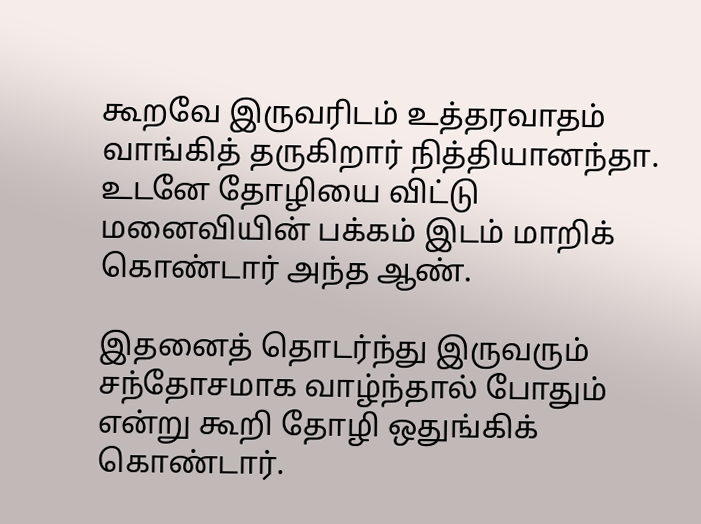கூறவே இருவரிடம் உத்தரவாதம் வாங்கித் தருகிறார் நித்தியானந்தா. உடனே தோழியை விட்டு மனைவியின் பக்கம் இடம் மாறிக் கொண்டார் அந்த ஆண்.

இதனைத் தொடர்ந்து இருவரும் சந்தோசமாக வாழ்ந்தால் போதும் என்று கூறி தோழி ஒதுங்கிக் கொண்டார்.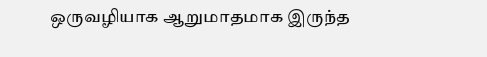ஒருவழியாக ஆறுமாதமாக இருந்த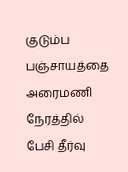குடும்ப பஞ்சாயத்தை அரைமணி நேரத்தில் பேசி தீர்வு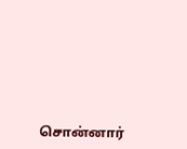சொன்னார்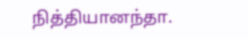நித்தியானந்தா.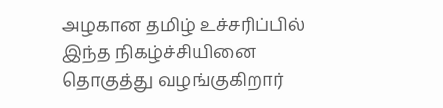அழகான தமிழ் உச்சரிப்பில் இந்த நிகழ்ச்சியினை தொகுத்து வழங்குகிறார்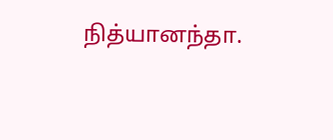நித்யானந்தா.